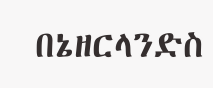በኔዘርላንድስ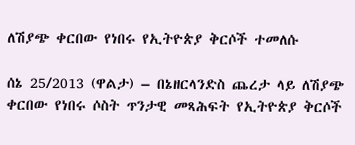ለሽያጭ ቀርበው የነበሩ የኢትዮጵያ ቅርሶች ተመለሱ

ሰኔ 25/2013 (ዋልታ) – በኔዘርላንድስ ጨረታ ላይ ለሽያጭ ቀርበው የነበሩ ሶስት ጥንታዊ መጻሕፍት የኢትዮጵያ ቅርሶች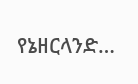የኔዘርላንድ…